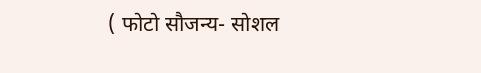( फोटो सौजन्य- सोशल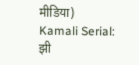मीडिया)
Kamali Serial: झी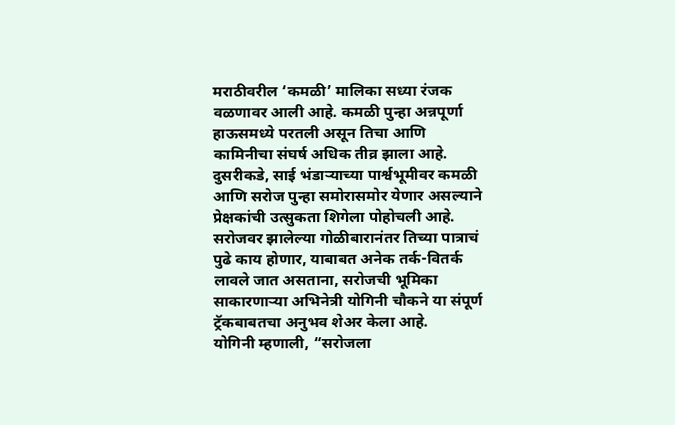मराठीवरील ‘कमळी’ मालिका सध्या रंजक वळणावर आली आहे. कमळी पुन्हा अन्नपूर्णा हाऊसमध्ये परतली असून तिचा आणि कामिनीचा संघर्ष अधिक तीव्र झाला आहे. दुसरीकडे, साई भंडाऱ्याच्या पार्श्वभूमीवर कमळी आणि सरोज पुन्हा समोरासमोर येणार असल्याने प्रेक्षकांची उत्सुकता शिगेला पोहोचली आहे. सरोजवर झालेल्या गोळीबारानंतर तिच्या पात्राचं पुढे काय होणार, याबाबत अनेक तर्क-वितर्क लावले जात असताना, सरोजची भूमिका साकारणाऱ्या अभिनेत्री योगिनी चौकने या संपूर्ण ट्रॅकबाबतचा अनुभव शेअर केला आहे.
योगिनी म्हणाली, “सरोजला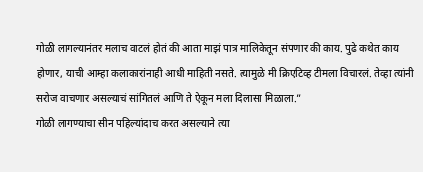गोळी लागल्यानंतर मलाच वाटलं होतं की आता माझं पात्र मालिकेतून संपणार की काय. पुढे कथेत काय होणार, याची आम्हा कलाकारांनाही आधी माहिती नसते. त्यामुळे मी क्रिएटिव्ह टीमला विचारलं. तेव्हा त्यांनी सरोज वाचणार असल्याचं सांगितलं आणि ते ऐकून मला दिलासा मिळाला.”
गोळी लागण्याचा सीन पहिल्यांदाच करत असल्याने त्या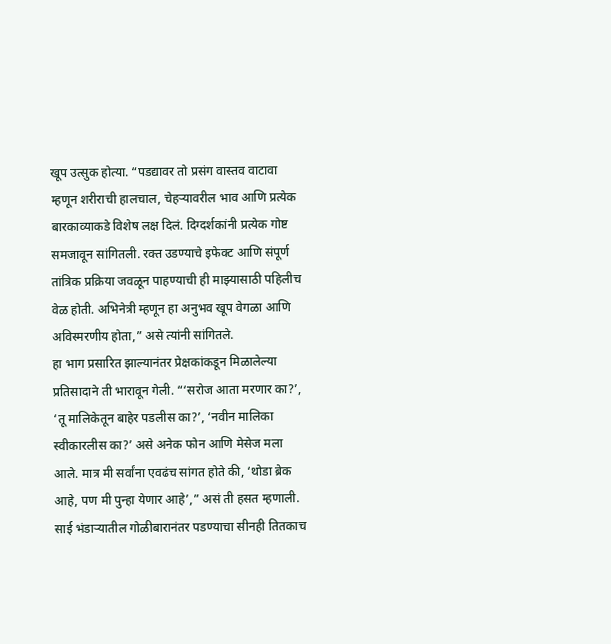खूप उत्सुक होत्या. “पडद्यावर तो प्रसंग वास्तव वाटावा म्हणून शरीराची हालचाल, चेहऱ्यावरील भाव आणि प्रत्येक बारकाव्याकडे विशेष लक्ष दिलं. दिग्दर्शकांनी प्रत्येक गोष्ट समजावून सांगितली. रक्त उडण्याचे इफेक्ट आणि संपूर्ण तांत्रिक प्रक्रिया जवळून पाहण्याची ही माझ्यासाठी पहिलीच वेळ होती. अभिनेत्री म्हणून हा अनुभव खूप वेगळा आणि अविस्मरणीय होता,” असे त्यांनी सांगितले.
हा भाग प्रसारित झाल्यानंतर प्रेक्षकांकडून मिळालेल्या प्रतिसादाने ती भारावून गेली. “‘सरोज आता मरणार का?’, ‘तू मालिकेतून बाहेर पडलीस का?’, ‘नवीन मालिका स्वीकारलीस का?’ असे अनेक फोन आणि मेसेज मला आले. मात्र मी सर्वांना एवढंच सांगत होते की, ‘थोडा ब्रेक आहे, पण मी पुन्हा येणार आहे’,” असं ती हसत म्हणाली.
साई भंडाऱ्यातील गोळीबारानंतर पडण्याचा सीनही तितकाच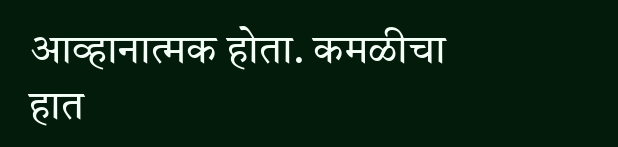आव्हानात्मक होता. कमळीचा हात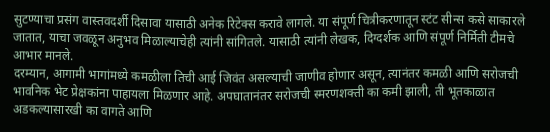सुटण्याचा प्रसंग वास्तवदर्शी दिसावा यासाठी अनेक रिटेक्स करावे लागले. या संपूर्ण चित्रीकरणातून स्टंट सीन्स कसे साकारले जातात, याचा जवळून अनुभव मिळाल्याचेही त्यांनी सांगितले. यासाठी त्यांनी लेखक, दिग्दर्शक आणि संपूर्ण निर्मिती टीमचे आभार मानले.
दरम्यान, आगामी भागांमध्ये कमळीला तिची आई जिवंत असल्याची जाणीव होणार असून, त्यानंतर कमळी आणि सरोजची भावनिक भेट प्रेक्षकांना पाहायला मिळणार आहे. अपघातानंतर सरोजची स्मरणशक्ती का कमी झाली, ती भूतकाळात अडकल्यासारखी का वागते आणि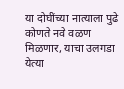या दोघींच्या नात्याला पुढे कोणते नवे वळण मिळणार, याचा उलगडा येत्या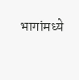भागांमध्ये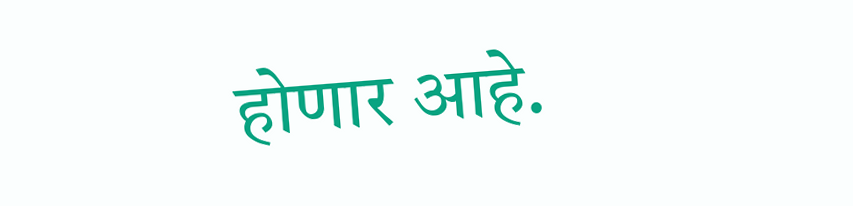होणार आहे.